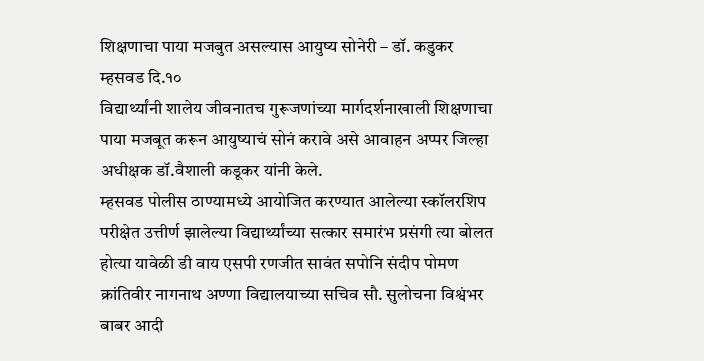शिक्षणाचा पाया मजबुत असल्यास आयुष्य सोनेरी – डॉ. कडुकर
म्हसवड दि.१०
विद्यार्थ्यांनी शालेय जीवनातच गुरूजणांच्या मार्गदर्शनाखाली शिक्षणाचा पाया मजबूत करून आयुष्याचं सोनं करावे असे आवाहन अप्पर जिल्हा अधीक्षक डॉ.वैशाली कडूकर यांनी केले.
म्हसवड पोलीस ठाण्यामध्ये आयोजित करण्यात आलेल्या स्कॉलरशिप परीक्षेत उत्तीर्ण झालेल्या विद्यार्थ्यांच्या सत्कार समारंभ प्रसंगी त्या बोलत होत्या यावेळी डी वाय एसपी रणजीत सावंत सपोनि संदीप पोमण क्रांतिवीर नागनाथ अण्णा विद्यालयाच्या सचिव सौ. सुलोचना विश्वंभर बाबर आदी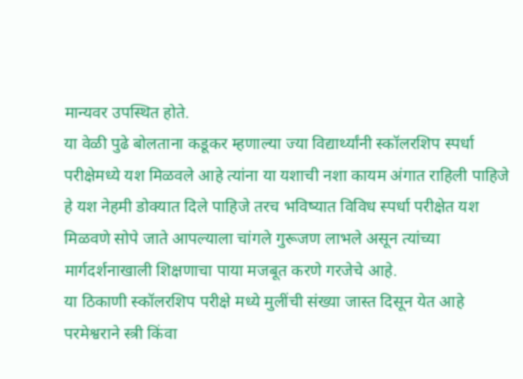मान्यवर उपस्थित होते.
या वेळी पुढे बोलताना कडूकर म्हणाल्या ज्या विद्यार्थ्यांनी स्कॉलरशिप स्पर्धा परीक्षेमध्ये यश मिळवले आहे त्यांना या यशाची नशा कायम अंगात राहिली पाहिजे हे यश नेहमी डोक्यात दिले पाहिजे तरच भविष्यात विविध स्पर्धा परीक्षेत यश मिळवणे सोपे जाते आपल्याला चांगले गुरूजण लाभले असून त्यांच्या मार्गदर्शनाखाली शिक्षणाचा पाया मजबूत करणे गरजेचे आहे.
या ठिकाणी स्कॉलरशिप परीक्षे मध्ये मुलींची संख्या जास्त दिसून येत आहे परमेश्वराने स्त्री किंवा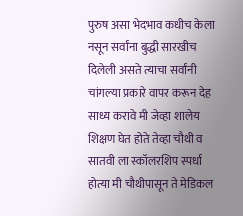पुरुष असा भेदभाव कधीच केला नसून सर्वांना बुद्धी सारखीच दिलेली असते त्याचा सर्वांनी चांगल्या प्रकारे वापर करून देह साध्य करावे मी जेव्हा शालेय शिक्षण घेत होते तेव्हा चौथी व सातवी ला स्कॉलरशिप स्पर्धा होत्या मी चौथीपासून ते मेडिकल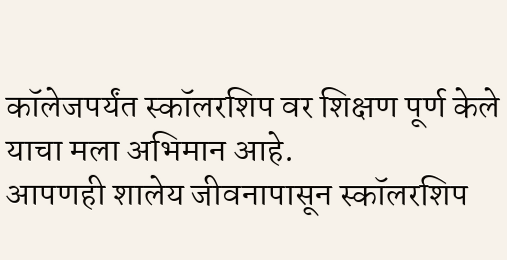कॉलेजपर्यंत स्कॉलरशिप वर शिक्षण पूर्ण केले याचा मला अभिमान आहे.
आपणही शालेय जीवनापासून स्कॉलरशिप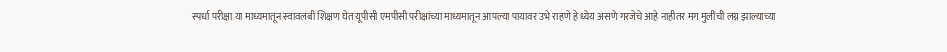स्पर्धा परीक्षा या माध्यमातून स्वावलंबी शिक्षण घेत यूपीसी एमपीसी परीक्षांच्या माध्यमातून आपल्या पायावर उभे राहणे हे ध्येय असणे गरजेचे आहे नाहीतर मग मुलींची लग्न झाल्याच्या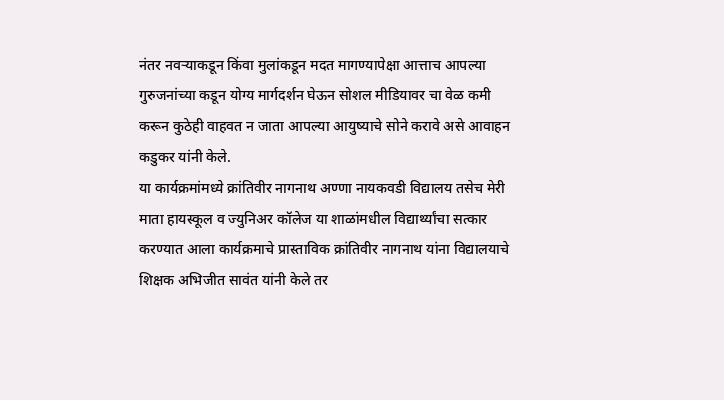नंतर नवऱ्याकडून किंवा मुलांकडून मदत मागण्यापेक्षा आत्ताच आपल्या गुरुजनांच्या कडून योग्य मार्गदर्शन घेऊन सोशल मीडियावर चा वेळ कमी करून कुठेही वाहवत न जाता आपल्या आयुष्याचे सोने करावे असे आवाहन कडुकर यांनी केले.
या कार्यक्रमांमध्ये क्रांतिवीर नागनाथ अण्णा नायकवडी विद्यालय तसेच मेरी माता हायस्कूल व ज्युनिअर कॉलेज या शाळांमधील विद्यार्थ्यांचा सत्कार करण्यात आला कार्यक्रमाचे प्रास्ताविक क्रांतिवीर नागनाथ यांना विद्यालयाचे शिक्षक अभिजीत सावंत यांनी केले तर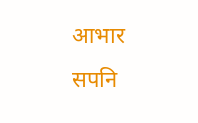आभार सपनि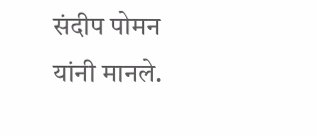संदीप पोमन यांनी मानले.